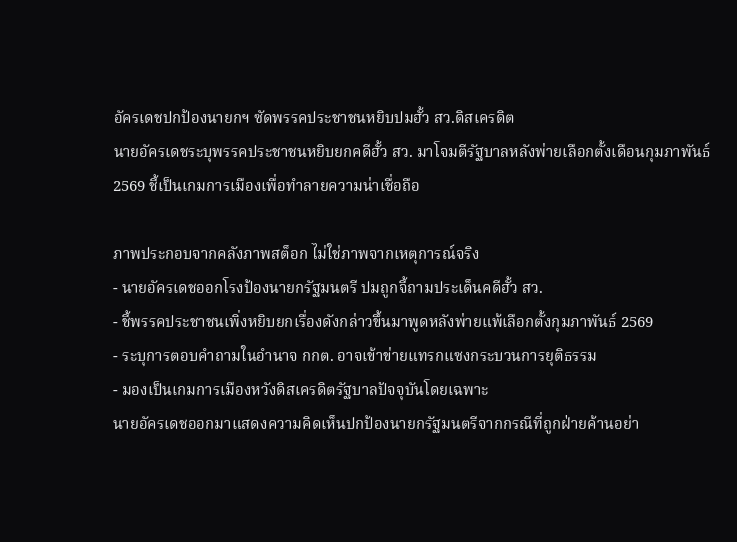อัครเดชปกป้องนายกฯ ซัดพรรคประชาชนหยิบปมฮั้ว สว.ดิสเครดิต
นายอัครเดชระบุพรรคประชาชนหยิบยกคดีฮั้ว สว. มาโจมตีรัฐบาลหลังพ่ายเลือกตั้งเดือนกุมภาพันธ์ 2569 ชี้เป็นเกมการเมืองเพื่อทำลายความน่าเชื่อถือ

ภาพประกอบจากคลังภาพสต็อก ไม่ใช่ภาพจากเหตุการณ์จริง
- นายอัครเดชออกโรงป้องนายกรัฐมนตรี ปมถูกจี้ถามประเด็นคดีฮั้ว สว.
- ชี้พรรคประชาชนเพิ่งหยิบยกเรื่องดังกล่าวขึ้นมาพูดหลังพ่ายแพ้เลือกตั้งกุมภาพันธ์ 2569
- ระบุการตอบคำถามในอำนาจ กกต. อาจเข้าข่ายแทรกแซงกระบวนการยุติธรรม
- มองเป็นเกมการเมืองหวังดิสเครดิตรัฐบาลปัจจุบันโดยเฉพาะ
นายอัครเดชออกมาแสดงความคิดเห็นปกป้องนายกรัฐมนตรีจากกรณีที่ถูกฝ่ายค้านอย่า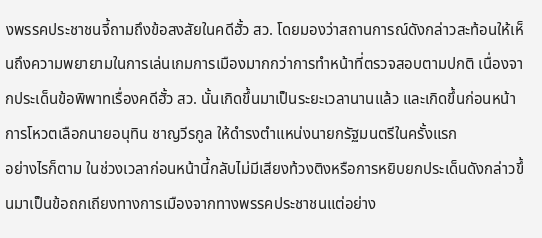งพรรคประชาชนจี้ถามถึงข้อสงสัยในคดีฮั้ว สว. โดยมองว่าสถานการณ์ดังกล่าวสะท้อนให้เห็นถึงความพยายามในการเล่นเกมการเมืองมากกว่าการทำหน้าที่ตรวจสอบตามปกติ เนื่องจากประเด็นข้อพิพาทเรื่องคดีฮั้ว สว. นั้นเกิดขึ้นมาเป็นระยะเวลานานแล้ว และเกิดขึ้นก่อนหน้าการโหวตเลือกนายอนุทิน ชาญวีรกูล ให้ดำรงตำแหน่งนายกรัฐมนตรีในครั้งแรก
อย่างไรก็ตาม ในช่วงเวลาก่อนหน้านี้กลับไม่มีเสียงท้วงติงหรือการหยิบยกประเด็นดังกล่าวขึ้นมาเป็นข้อถกเถียงทางการเมืองจากทางพรรคประชาชนแต่อย่าง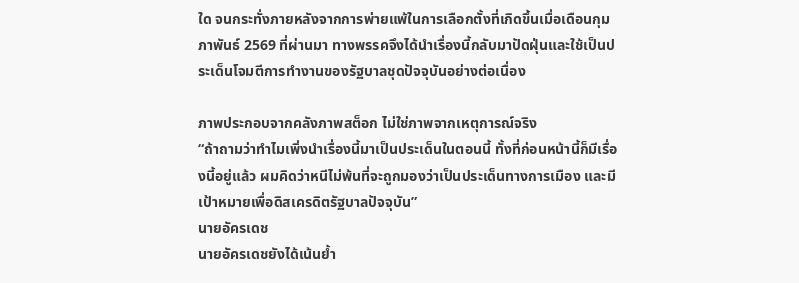ใด จนกระทั่งภายหลังจากการพ่ายแพ้ในการเลือกตั้งที่เกิดขึ้นเมื่อเดือนกุมภาพันธ์ 2569 ที่ผ่านมา ทางพรรคจึงได้นำเรื่องนี้กลับมาปัดฝุ่นและใช้เป็นประเด็นโจมตีการทำงานของรัฐบาลชุดปัจจุบันอย่างต่อเนื่อง

ภาพประกอบจากคลังภาพสต็อก ไม่ใช่ภาพจากเหตุการณ์จริง
“ถ้าถามว่าทำไมเพิ่งนำเรื่องนี้มาเป็นประเด็นในตอนนี้ ทั้งที่ก่อนหน้านี้ก็มีเรื่องนี้อยู่แล้ว ผมคิดว่าหนีไม่พ้นที่จะถูกมองว่าเป็นประเด็นทางการเมือง และมีเป้าหมายเพื่อดิสเครดิตรัฐบาลปัจจุบัน”
นายอัครเดช
นายอัครเดชยังได้เน้นย้ำ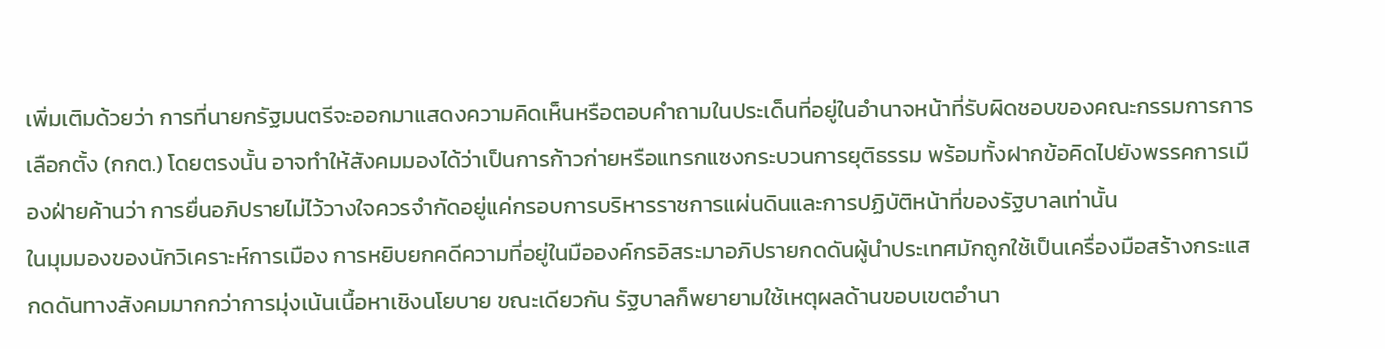เพิ่มเติมด้วยว่า การที่นายกรัฐมนตรีจะออกมาแสดงความคิดเห็นหรือตอบคำถามในประเด็นที่อยู่ในอำนาจหน้าที่รับผิดชอบของคณะกรรมการการเลือกตั้ง (กกต.) โดยตรงนั้น อาจทำให้สังคมมองได้ว่าเป็นการก้าวก่ายหรือแทรกแซงกระบวนการยุติธรรม พร้อมทั้งฝากข้อคิดไปยังพรรคการเมืองฝ่ายค้านว่า การยื่นอภิปรายไม่ไว้วางใจควรจำกัดอยู่แค่กรอบการบริหารราชการแผ่นดินและการปฏิบัติหน้าที่ของรัฐบาลเท่านั้น
ในมุมมองของนักวิเคราะห์การเมือง การหยิบยกคดีความที่อยู่ในมือองค์กรอิสระมาอภิปรายกดดันผู้นำประเทศมักถูกใช้เป็นเครื่องมือสร้างกระแสกดดันทางสังคมมากกว่าการมุ่งเน้นเนื้อหาเชิงนโยบาย ขณะเดียวกัน รัฐบาลก็พยายามใช้เหตุผลด้านขอบเขตอำนา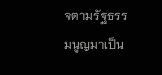จตามรัฐธรรมนูญมาเป็น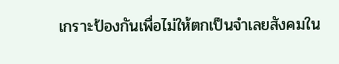เกราะป้องกันเพื่อไม่ให้ตกเป็นจำเลยสังคมใน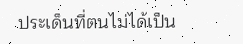ประเด็นที่ตนไม่ได้เป็น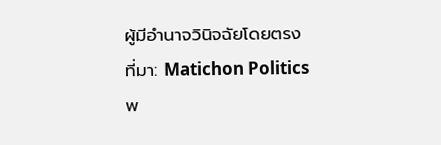ผู้มีอำนาจวินิจฉัยโดยตรง
ที่มา: Matichon Politics
พ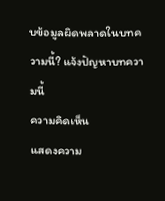บข้อมูลผิดพลาดในบทความนี้? แจ้งปัญหาบทความนี้
ความคิดเห็น
แสดงความ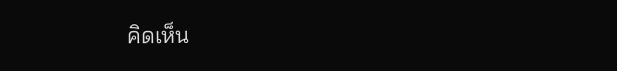คิดเห็น